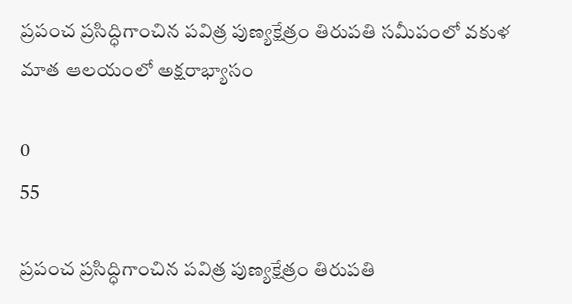ప్రపంచ ప్రసిద్ధిగాంచిన పవిత్ర పుణ్యక్షేత్రం తిరుపతి సమీపంలో వకుళ మాత ఆలయంలో అక్షరాభ్యాసం

0
55

ప్రపంచ ప్రసిద్ధిగాంచిన పవిత్ర పుణ్యక్షేత్రం తిరుపతి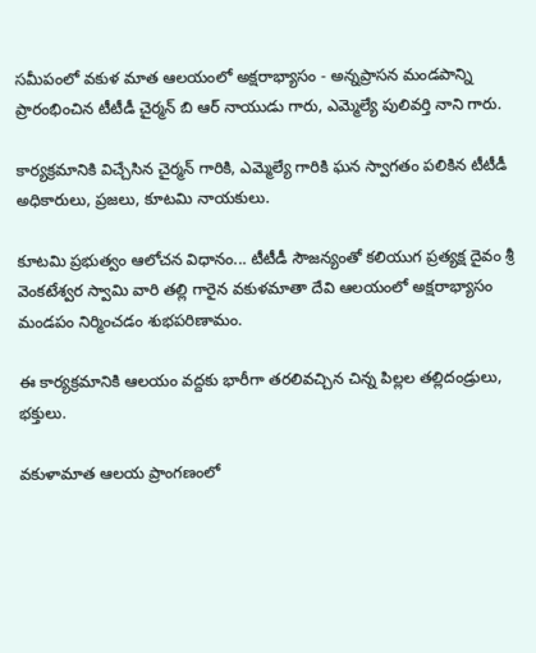సమీపంలో వకుళ మాత ఆలయంలో అక్షరాభ్యాసం - అన్నప్రాసన మండపాన్ని ప్రారంభించిన టీటీడీ చైర్మన్ బి ఆర్ నాయుడు గారు, ఎమ్మెల్యే పులివర్తి నాని గారు.

కార్యక్రమానికి విచ్చేసిన చైర్మన్ గారికి, ఎమ్మెల్యే గారికి ఘన స్వాగతం పలికిన టీటీడీ అధికారులు, ప్రజలు, కూటమి నాయకులు.

కూటమి ప్రభుత్వం ఆలోచన విధానం... టీటీడీ సౌజన్యంతో కలియుగ ప్రత్యక్ష దైవం శ్రీ వెంకటేశ్వర స్వామి వారి తల్లి గారైన వకుళమాతా దేవి ఆలయంలో అక్షరాభ్యాసం మండపం నిర్మించడం శుభపరిణామం.

ఈ కార్యక్రమానికి ఆలయం వద్దకు భారీగా తరలివచ్చిన చిన్న పిల్లల తల్లిదండ్రులు, భక్తులు.

వకుళామాత ఆలయ ప్రాంగణంలో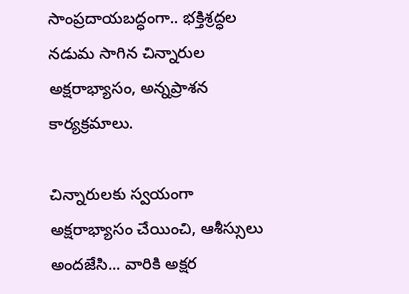సాంప్రదాయబద్ధంగా.. భక్తిశ్రద్ధల నడుమ సాగిన చిన్నారుల అక్షరాభ్యాసం, అన్నప్రాశన కార్యక్రమాలు.

చిన్నారులకు స్వయంగా అక్షరాభ్యాసం చేయించి, ఆశీస్సులు అందజేసి... వారికి అక్షర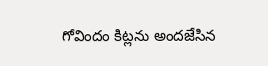గోవిందం కిట్లను అందజేసిన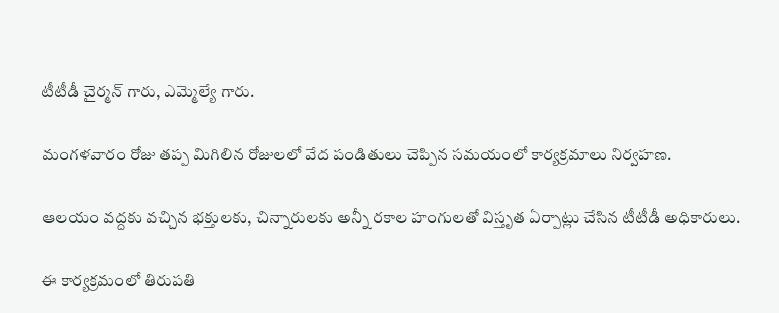టీటీడీ చైర్మన్ గారు, ఎమ్మెల్యే గారు.

మంగళవారం రోజు తప్ప మిగిలిన రోజులలో వేద పండితులు చెప్పిన సమయంలో కార్యక్రమాలు నిర్వహణ.

ఆలయం వద్దకు వచ్చిన భక్తులకు, చిన్నారులకు అన్నీ రకాల హంగులతో విస్తృత ఏర్పాట్లు చేసిన టీటీడీ అధికారులు.

ఈ కార్యక్రమంలో తిరుపతి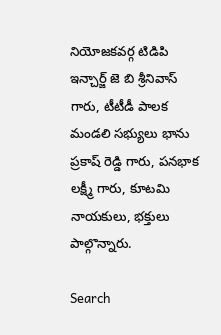నియోజకవర్గ టిడిపి ఇన్చార్జ్ జె బి శ్రీనివాస్ గారు, టీటీడీ పాలక మండలి సభ్యులు భాను ప్రకాష్ రెడ్డి గారు, పనభాక లక్ష్మీ గారు, కూటమి నాయకులు, భక్తులు పాల్గొన్నారు.

Search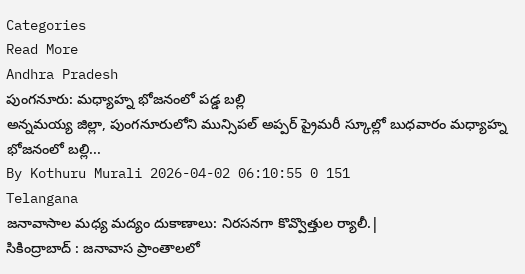Categories
Read More
Andhra Pradesh
పుంగనూరు: మధ్యాహ్న భోజనంలో పడ్డ బల్లి
అన్నమయ్య జిల్లా, పుంగనూరులోని మున్సిపల్ అప్పర్ ప్రైమరీ స్కూల్లో బుధవారం మధ్యాహ్న భోజనంలో బల్లి...
By Kothuru Murali 2026-04-02 06:10:55 0 151
Telangana
జనావాసాల మధ్య మద్యం దుకాణాలు: నిరసనగా కొవ్వొత్తుల ర్యాలీ.|
సికింద్రాబాద్ : జనావాస ప్రాంతాలలో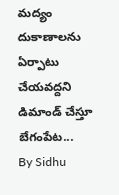మద్యం దుకాణాలను ఏర్పాటు చేయవద్దని డిమాండ్ చేస్తూ బేగంపేట...
By Sidhu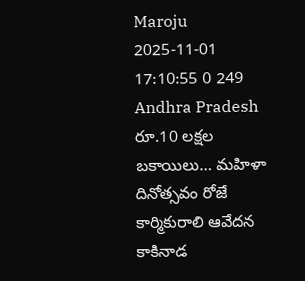Maroju 2025-11-01 17:10:55 0 249
Andhra Pradesh
రూ.10 లక్షల బకాయిలు… మహిళా దినోత్సవం రోజే కార్మికురాలి ఆవేదన
కాకినాడ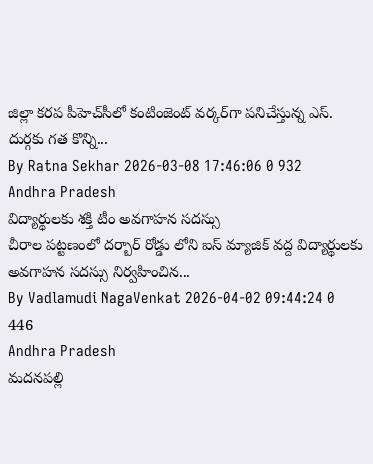జిల్లా కరప పీహెచ్‌సీలో కంటింజెంట్ వర్కర్‌గా పనిచేస్తున్న ఎస్. దుర్గకు గత కొన్ని...
By Ratna Sekhar 2026-03-08 17:46:06 0 932
Andhra Pradesh
విద్యార్థులకు శక్తి టీం అవగాహన సదస్సు
చీరాల పట్టణంలో దర్బార్ రోడ్డు లోని ఐస్ మ్యాజిక్ వద్ద విద్యార్థులకు అవగాహన సదస్సు నిర్వహించిన...
By Vadlamudi NagaVenkat 2026-04-02 09:44:24 0 446
Andhra Pradesh
మదనపల్లి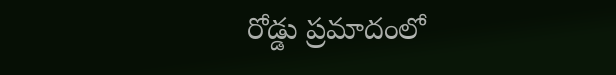రోడ్డు ప్రమాదంలో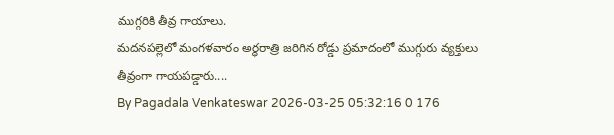ముగ్గరికి తీవ్ర గాయాలు.
మదనపల్లెలో మంగళవారం అర్ధరాత్రి జరిగిన రోడ్డు ప్రమాదంలో ముగ్గురు వ్యక్తులు తీవ్రంగా గాయపడ్డారు....
By Pagadala Venkateswar 2026-03-25 05:32:16 0 176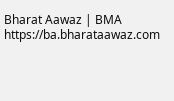Bharat Aawaz | BMA https://ba.bharataawaz.com